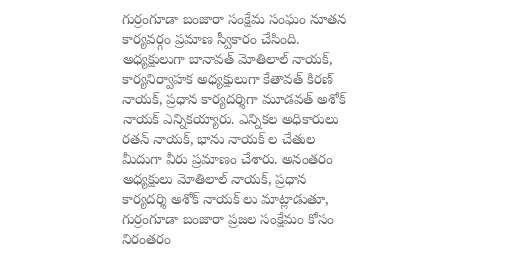గుర్రంగూడా బంజారా సంక్షేమ సంఘం నూతన కార్యవర్గం ప్రమాణ స్వీకారం చేసింది. అధ్యక్షులుగా బానావత్ మోతిలాల్ నాయక్, కార్యనిర్వాహక అధ్యక్షులుగా కేతావత్ కిరణ్ నాయక్, ప్రధాన కార్యదర్శిగా మూడవత్ అశోక్ నాయక్ ఎన్నికయ్యారు. ఎన్నికల అధికారులు రతన్ నాయక్, భాను నాయక్ ల చేతుల మీదుగా వీరు ప్రమాణం చేశారు. అనంతరం అధ్యక్షులు మోతిలాల్ నాయక్, ప్రధాన కార్యదర్శి అశోక్ నాయక్ లు మాట్లాడుతూ, గుర్రంగూడా బంజారా ప్రజల సంక్షేమం కోసం నిరంతరం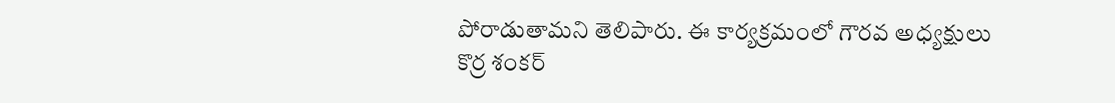పోరాడుతామని తెలిపారు. ఈ కార్యక్రమంలో గౌరవ అధ్యక్షులు కొర్ర శంకర్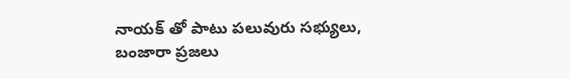నాయక్ తో పాటు పలువురు సభ్యులు, బంజారా ప్రజలు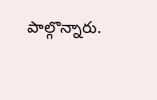పాల్గొన్నారు.